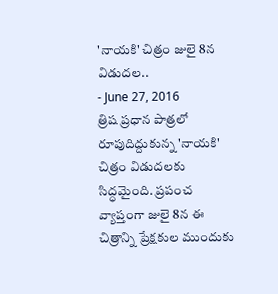'నాయకి' చిత్రం జులై 8న విడుదల..
- June 27, 2016
త్రిష ప్రధాన పాత్రలో రూపుదిద్దుకున్న 'నాయకి' చిత్రం విడుదలకు సిద్ధమైంది. ప్రపంచ వ్యాప్తంగా జులై 8న ఈ చిత్రాన్ని ప్రేక్షకుల ముందుకు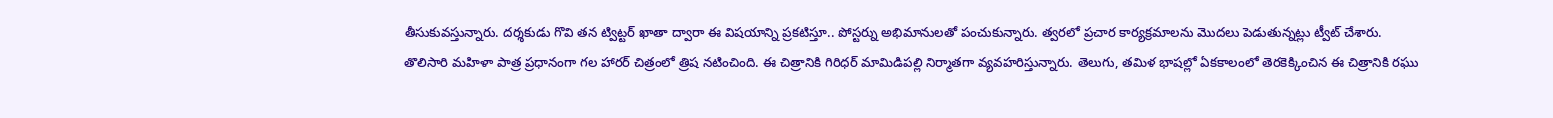తీసుకువస్తున్నారు. దర్శకుడు గొవి తన ట్విట్టర్ ఖాతా ద్వారా ఈ విషయాన్ని ప్రకటిస్తూ.. పోస్టర్ను అభిమానులతో పంచుకున్నారు. త్వరలో ప్రచార కార్యక్రమాలను మొదలు పెడుతున్నట్లు ట్వీట్ చేశారు.
తొలిసారి మహిళా పాత్ర ప్రధానంగా గల హారర్ చిత్రంలో త్రిష నటించింది. ఈ చిత్రానికి గిరిధర్ మామిడిపల్లి నిర్మాతగా వ్యవహరిస్తున్నారు. తెలుగు, తమిళ భాషల్లో ఏకకాలంలో తెరకెక్కించిన ఈ చిత్రానికి రఘు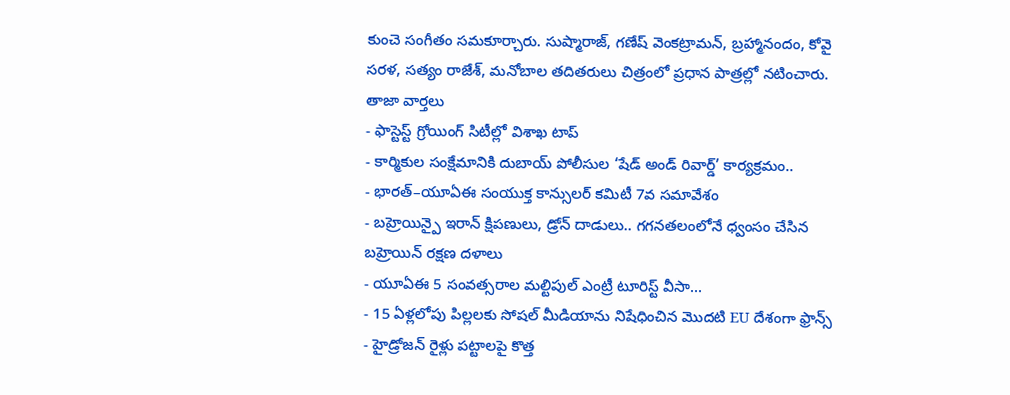కుంచె సంగీతం సమకూర్చారు. సుష్మారాజ్, గణేష్ వెంకట్రామన్, బ్రహ్మానందం, కోవై సరళ, సత్యం రాజేశ్, మనోబాల తదితరులు చిత్రంలో ప్రధాన పాత్రల్లో నటించారు.
తాజా వార్తలు
- ఫాస్టెస్ట్ గ్రోయింగ్ సిటీల్లో విశాఖ టాప్
- కార్మికుల సంక్షేమానికి దుబాయ్ పోలీసుల ‘షేడ్ అండ్ రివార్డ్’ కార్యక్రమం..
- భారత్–యూఏఈ సంయుక్త కాన్సులర్ కమిటీ 7వ సమావేశం
- బహ్రెయిన్పై ఇరాన్ క్షిపణులు, డ్రోన్ దాడులు.. గగనతలంలోనే ధ్వంసం చేసిన బహ్రెయిన్ రక్షణ దళాలు
- యూఏఈ 5 సంవత్సరాల మల్టిపుల్ ఎంట్రీ టూరిస్ట్ వీసా...
- 15 ఏళ్లలోపు పిల్లలకు సోషల్ మీడియాను నిషేధించిన మొదటి EU దేశంగా ఫ్రాన్స్
- హైడ్రోజన్ రైళ్లు పట్టాలపై కొత్త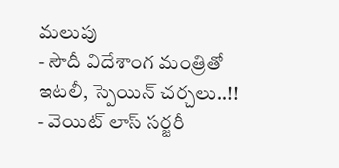మలుపు
- సౌదీ విదేశాంగ మంత్రితో ఇటలీ, స్పెయిన్ చర్చలు..!!
- వెయిట్ లాస్ సర్జరీ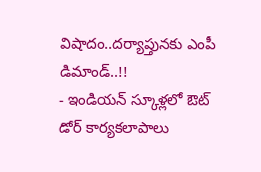విషాదం..దర్యాప్తునకు ఎంపీ డిమాండ్..!!
- ఇండియన్ స్కూళ్లలో ఔట్ డోర్ కార్యకలాపాలు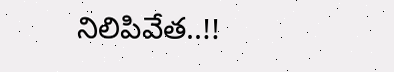నిలిపివేత..!!